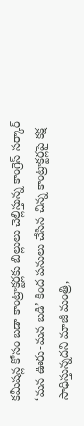కమీషన్ల కోసం బడా కాంట్రాక్టర్లకు బిల్లులు చెల్లిస్తున్న కాంగ్రెస్ సర్కార్ ‘మన ఊరు-మన బడి’ కింద పనులు చేసిన చిన్న కాంట్రాక్టర్లపై కక్ష సాధిస్తున్నదని మాజీ మంత్రి,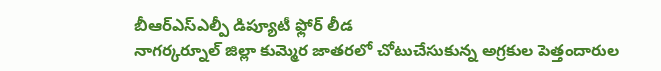బీఆర్ఎస్ఎల్పీ డిప్యూటీ ఫ్లోర్ లీడ
నాగర్కర్నూల్ జిల్లా కుమ్మెర జాతరలో చోటుచేసుకున్న అగ్రకుల పెత్తందారుల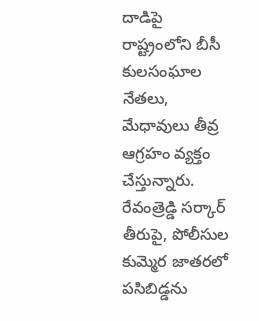దాడిపై రాష్ట్రంలోని బీసీ కులసంఘాల నేతలు, మేధావులు తీవ్ర ఆగ్రహం వ్యక్తం చేస్తున్నారు. రేవంత్రెడ్డి సర్కార్ తీరుపై, పోలీసుల
కుమ్మెర జాతరలో పసిబిడ్డను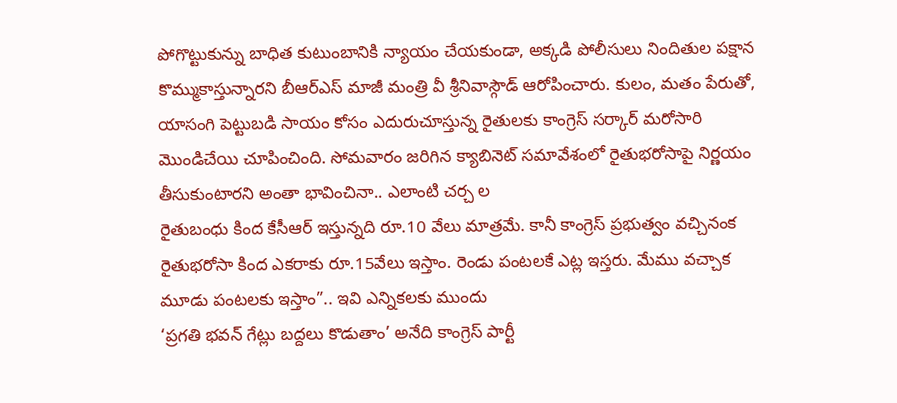పోగొట్టుకున్ను బాధిత కుటుంబానికి న్యాయం చేయకుండా, అక్కడి పోలీసులు నిందితుల పక్షాన కొమ్ముకాస్తున్నారని బీఆర్ఎస్ మాజీ మంత్రి వీ శ్రీనివాస్గౌడ్ ఆరోపించారు. కులం, మతం పేరుతో,
యాసంగి పెట్టుబడి సాయం కోసం ఎదురుచూస్తున్న రైతులకు కాంగ్రెస్ సర్కార్ మరోసారి మొండిచేయి చూపించింది. సోమవారం జరిగిన క్యాబినెట్ సమావేశంలో రైతుభరోసాపై నిర్ణయం తీసుకుంటారని అంతా భావించినా.. ఎలాంటి చర్చ ల
రైతుబంధు కింద కేసీఆర్ ఇస్తున్నది రూ.10 వేలు మాత్రమే. కానీ కాంగ్రెస్ ప్రభుత్వం వచ్చినంక రైతుభరోసా కింద ఎకరాకు రూ.15వేలు ఇస్తాం. రెండు పంటలకే ఎట్ల ఇస్తరు. మేము వచ్చాక మూడు పంటలకు ఇస్తాం”.. ఇవి ఎన్నికలకు ముందు
‘ప్రగతి భవన్ గేట్లు బద్దలు కొడుతాం’ అనేది కాంగ్రెస్ పార్టీ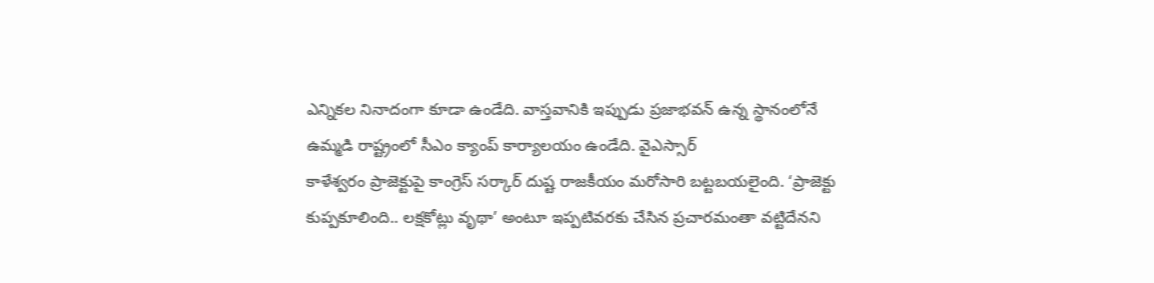ఎన్నికల నినాదంగా కూడా ఉండేది. వాస్తవానికి ఇప్పుడు ప్రజాభవన్ ఉన్న స్థానంలోనే ఉమ్మడి రాష్ట్రంలో సీఎం క్యాంప్ కార్యాలయం ఉండేది. వైఎస్సార్
కాళేశ్వరం ప్రాజెక్టుపై కాంగ్రెస్ సర్కార్ దుష్ట రాజకీయం మరోసారి బట్టబయలైంది. ‘ప్రాజెక్టు కుప్పకూలింది.. లక్షకోట్లు వృథా’ అంటూ ఇప్పటివరకు చేసిన ప్రచారమంతా వట్టిదేనని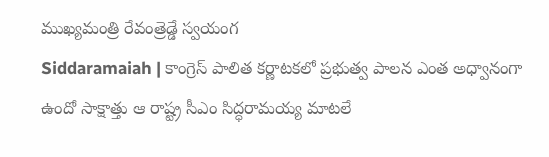ముఖ్యమంత్రి రేవంత్రెడ్డే స్వయంగ
Siddaramaiah | కాంగ్రెస్ పాలిత కర్ణాటకలో ప్రభుత్వ పాలన ఎంత అధ్వానంగా ఉందో సాక్షాత్తు ఆ రాష్ట్ర సీఎం సిద్ధరామయ్య మాటలే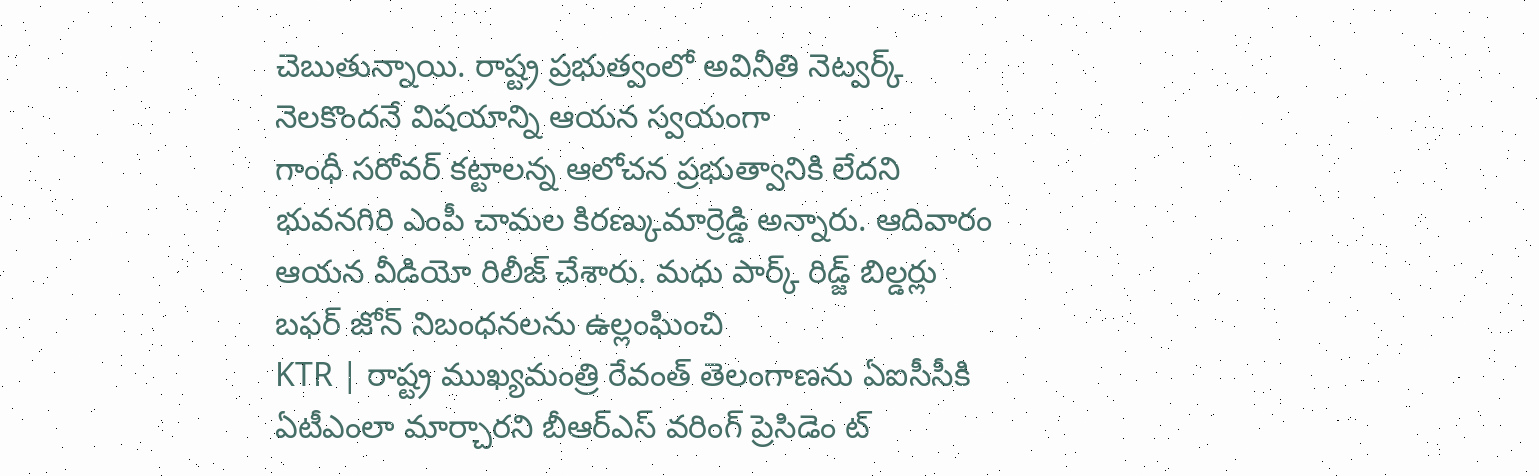చెబుతున్నాయి. రాష్ట్ర ప్రభుత్వంలో అవినీతి నెట్వర్క్ నెలకొందనే విషయాన్ని ఆయన స్వయంగా
గాంధీ సరోవర్ కట్టాలన్న ఆలోచన ప్రభుత్వానికి లేదని భువనగిరి ఎంపీ చామల కిరణ్కుమార్రెడ్డి అన్నారు. ఆదివారం ఆయన వీడియో రిలీజ్ చేశారు. మధు పార్క్ రిడ్జ్ బిల్డర్లు బఫర్ జోన్ నిబంధనలను ఉల్లంఘించి
KTR | రాష్ట్ర ముఖ్యమంత్రి రేవంత్ తెలంగాణను ఏఐసీసీకి ఏటీఎంలా మార్చారని బీఆర్ఎస్ వరింగ్ ప్రెసిడెం ట్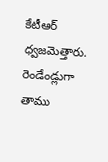కేటీఆర్ ధ్వజమెత్తారు. రెండేండ్లుగా తాము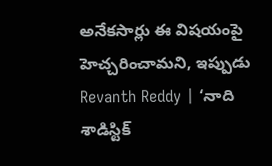అనేకసార్లు ఈ విషయంపై హెచ్చరించామని, ఇప్పుడు
Revanth Reddy | ‘నాది శాడిస్టిక్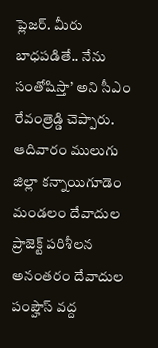ప్లెజర్. మీరు బాధపడితే.. నేను సంతోషిస్తా’ అని సీఎం రేవంత్రెడ్డి చెప్పారు. ఆదివారం ములుగు జిల్లా కన్నాయిగూడెం మండలం దేవాదుల ప్రాజెక్ట్ పరిశీలన అనంతరం దేవాదుల పంప్హౌస్ వద్ద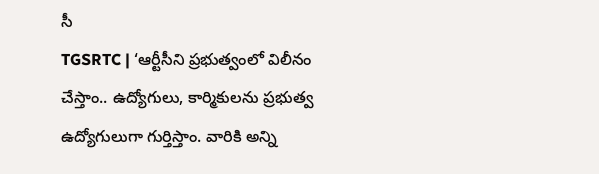సీ
TGSRTC | ‘ఆర్టీసీని ప్రభుత్వంలో విలీనం చేస్తాం.. ఉద్యోగులు, కార్మికులను ప్రభుత్వ ఉద్యోగులుగా గుర్తిస్తాం. వారికి అన్ని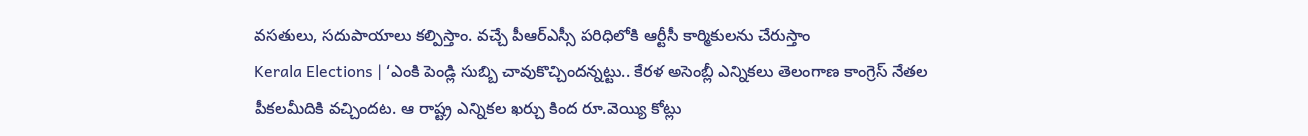వసతులు, సదుపాయాలు కల్పిస్తాం. వచ్చే పీఆర్ఎస్సీ పరిధిలోకి ఆర్టీసీ కార్మికులను చేరుస్తాం
Kerala Elections | ‘ఎంకి పెండ్లి సుబ్బి చావుకొచ్చిందన్నట్టు.. కేరళ అసెంబ్లీ ఎన్నికలు తెలంగాణ కాంగ్రెస్ నేతల పీకలమీదికి వచ్చిందట. ఆ రాష్ట్ర ఎన్నికల ఖర్చు కింద రూ.వెయ్యి కోట్లు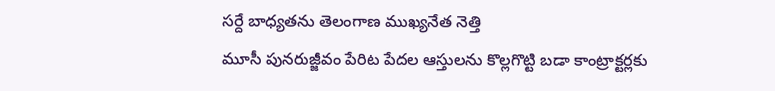సర్దే బాధ్యతను తెలంగాణ ముఖ్యనేత నెత్తి
మూసీ పునరుజ్జీవం పేరిట పేదల ఆస్తులను కొల్లగొట్టి బడా కాంట్రాక్టర్లకు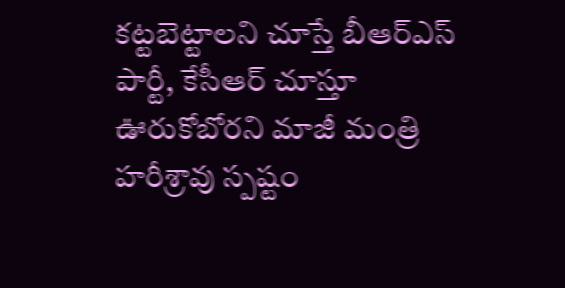కట్టబెట్టాలని చూస్తే బీఆర్ఎస్ పార్టీ, కేసీఆర్ చూస్తూ ఊరుకోబోరని మాజీ మంత్రి హరీశ్రావు స్పష్టం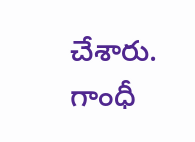చేశారు. గాంధీ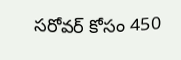సరోవర్ కోసం 450